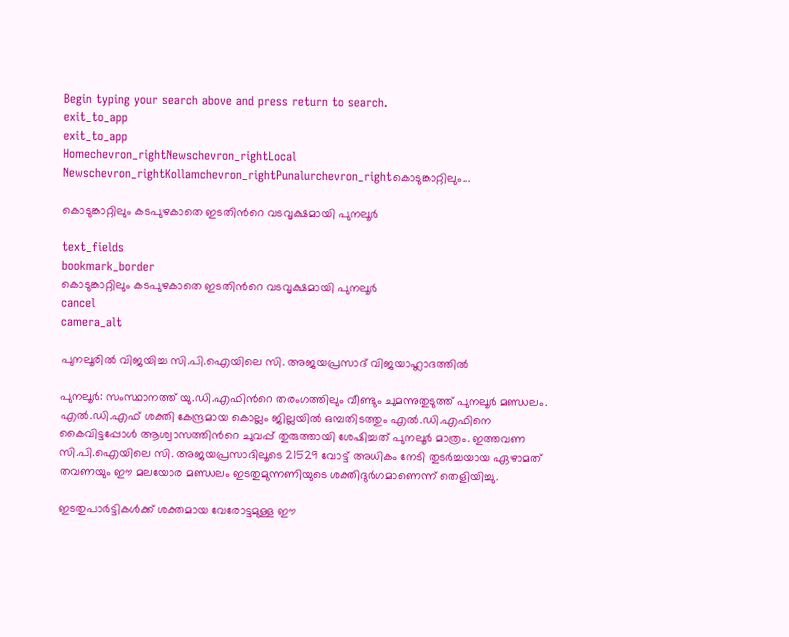Begin typing your search above and press return to search.
exit_to_app
exit_to_app
Homechevron_rightNewschevron_rightLocal Newschevron_rightKollamchevron_rightPunalurchevron_rightകൊടുങ്കാറ്റിലും...

കൊടുങ്കാറ്റിലും കടപുഴകാതെ ഇടതിന്‍റെ വടവൃക്ഷമായി പുനലൂർ

text_fields
bookmark_border
കൊടുങ്കാറ്റിലും കടപുഴകാതെ ഇടതിന്‍റെ വടവൃക്ഷമായി പുനലൂർ
cancel
camera_alt

പുനലൂരിൽ വിജയിച്ച സി.പി.ഐയിലെ സി. അജയപ്രസാദ് വിജയാഹ്ലാദത്തിൽ

പുനലൂർ: സംസ്ഥാനത്ത് യു.ഡി.എഫിന്‍റെ തരംഗത്തിലും വീണ്ടും ചുമന്നുതുടുത്ത് പുനലൂർ മണ്ഡലം. എൽ.ഡി.എഫ് ശക്തി കേന്ദ്രമായ കൊല്ലം ജില്ലയിൽ ഒമ്പതിടത്തും എൽ.ഡി.എഫിനെ കൈവിട്ടപ്പോൾ ആശ്വാസത്തിന്‍റെ ചുവപ്പ് തുരുത്തായി ശേഷിച്ചത് പുനലൂർ മാത്രം. ഇത്തവണ സി.പി.ഐയിലെ സി. അജയപ്രസാദിലൂടെ 21529 വോട്ട് അധികം നേടി തുടർച്ചയായ ഏഴാമത് തവണയും ഈ മലയോര മണ്ഡലം ഇടതുമുന്നണിയുടെ ശക്തിദുർഗമാണെന്ന് തെളിയിച്ചു.

ഇടതുപാർട്ടികൾക്ക് ശക്തമായ വേരോട്ടമുള്ള ഈ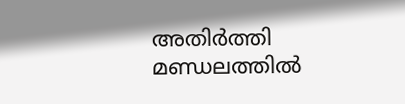അതിർത്തി മണ്ഡലത്തിൽ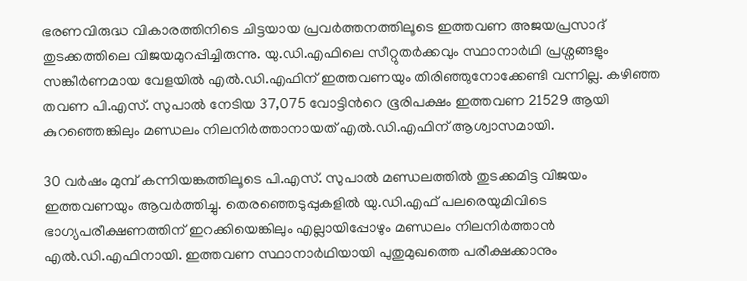ഭരണവിരുദ്ധ വികാരത്തിനിടെ ചിട്ടയായ പ്രവർത്തനത്തിലൂടെ ഇത്തവണ അജയപ്രസാദ് തുടക്കത്തിലെ വിജയമുറപ്പിച്ചിരുന്നു. യു.ഡി.എഫിലെ സീറ്റുതർക്കവും സ്ഥാനാർഥി പ്രശ്നങ്ങളും സങ്കീർണമായ വേളയിൽ എൽ.ഡി.എഫിന് ഇത്തവണയും തിരിഞ്ഞുനോക്കേണ്ടി വന്നില്ല. കഴിഞ്ഞ തവണ പി.എസ്. സുപാൽ നേടിയ 37,075 വോട്ടിന്‍റെ ഭൂരിപക്ഷം ഇത്തവണ 21529 ആയി കുറഞ്ഞെങ്കിലും മണ്ഡലം നിലനിർത്താനായത് എൽ.ഡി.എഫിന് ആശ്വാസമായി.

30 വർഷം മുമ്പ് കന്നിയങ്കത്തിലൂടെ പി.എസ്. സുപാൽ മണ്ഡലത്തിൽ തുടക്കമിട്ട വിജയം ഇത്തവണയും ആവർത്തിച്ചു. തെരഞ്ഞെടുപ്പുകളിൽ യു.ഡി.എഫ് പലരെയുമിവിടെ ഭാഗ്യപരീക്ഷണത്തിന് ഇറക്കിയെങ്കിലും എല്ലായിപ്പോഴും മണ്ഡലം നിലനിർത്താൻ എൽ.ഡി.എഫിനായി. ഇത്തവണ സ്ഥാനാർഥിയായി പുതുമുഖത്തെ പരീക്ഷക്കാനും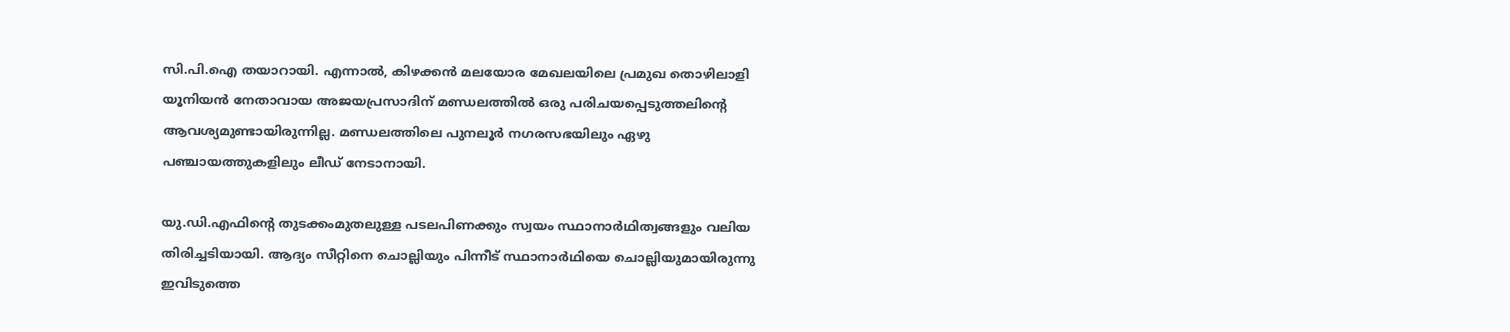സി.പി.ഐ തയാറായി. എന്നാൽ, കിഴക്കൻ മലയോര മേഖല‍യിലെ പ്രമുഖ തൊഴിലാളി യൂനിയൻ നേതാവായ അജയപ്രസാദിന് മണ്ഡലത്തിൽ ഒരു പരിചയപ്പെടുത്തലിന്‍റെ ആവശ്യമുണ്ടായിരുന്നില്ല. മണ്ഡലത്തിലെ പുനലൂർ നഗരസഭയിലും ഏഴു പഞ്ചായത്തുകളിലും ലീഡ് നേടാനായി.

യു.ഡി.എഫിന്‍റെ തുടക്കംമുതലുള്ള പടലപിണക്കും സ്വയം സ്ഥാനാർഥിത്വങ്ങളും വലിയ തിരിച്ചടിയായി. ആദ്യം സീറ്റിനെ ചൊല്ലിയും പിന്നീട് സ്ഥാനാർഥിയെ ചൊല്ലിയുമായിരുന്നു ഇവിടുത്തെ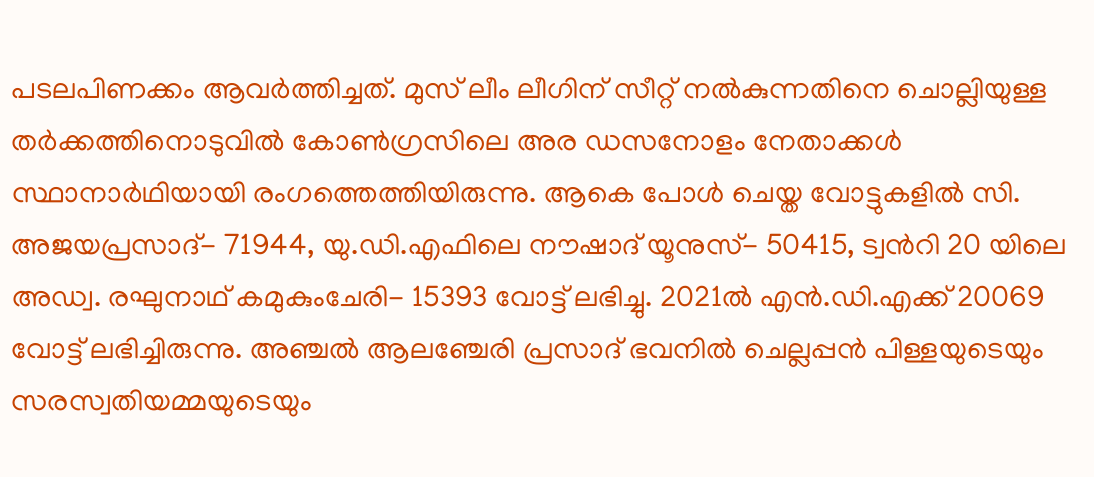പടലപിണക്കം ആവർത്തിച്ചത്. മുസ് ലീം ലീഗിന് സീറ്റ് നൽകുന്നതിനെ ചൊല്ലിയുള്ള തർക്കത്തിനൊടുവിൽ കോൺഗ്രസിലെ അര ഡസനോളം നേതാക്കൾ സ്ഥാനാർഥിയായി രംഗത്തെത്തിയിരുന്നു. ആകെ പോൾ ചെയ്ത വോട്ടുകളിൽ സി. അജയപ്രസാദ്- 71944, യു.ഡി.എഫിലെ നൗഷാദ് യൂനുസ്- 50415, ട്വന്‍റി 20 യിലെ അഡ്വ. രഘുനാഥ് കമുകുംചേരി- 15393 വോട്ട് ലഭിച്ചു. 2021ൽ എൻ.ഡി.എക്ക് 20069 വോട്ട് ലഭിച്ചിരുന്നു. അഞ്ചൽ ആലഞ്ചേരി പ്രസാദ് ഭവനിൽ ചെല്ലപ്പൻ പിള്ളയുടെയും സരസ്വതിയമ്മയുടെയും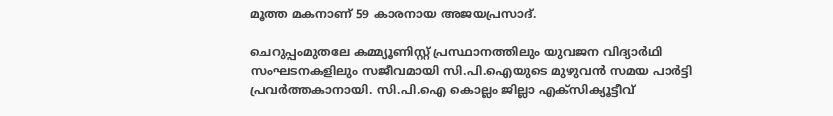മൂത്ത മകനാണ് 59 കാരനായ അജയപ്രസാദ്.

ചെറുപ്പംമുതലേ കമ്മ്യൂണിസ്റ്റ് പ്രസ്ഥാനത്തിലും യുവജന വിദ്യാർഥി സംഘടനകളിലും സജീവമായി സി.പി.ഐയുടെ മുഴുവൻ സമയ പാർട്ടി പ്രവർത്തകാനായി. സി.പി.ഐ കൊല്ലം ജില്ലാ എക്സിക്യൂട്ടീവ്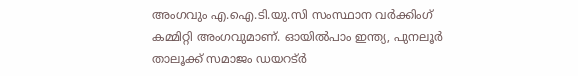അംഗവും എ.ഐ.ടി.യു.സി സംസ്ഥാന വർക്കിംഗ് കമ്മിറ്റി അംഗവുമാണ്. ഓയിൽപാം ഇന്ത്യ, പുനലൂർ താലൂക്ക് സമാജം ഡയറട്ർ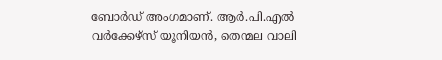ബോർഡ് അംഗമാണ്. ആർ.പി.എൽ വർക്കേഴ്സ് യൂനിയൻ, തെന്മല വാലി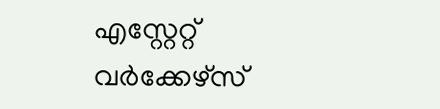എസ്റ്റേറ്റ് വർക്കേഴ്സ്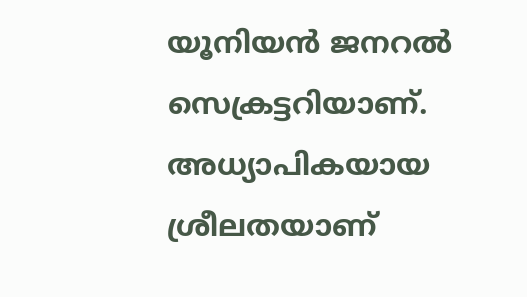യൂനിയൻ ജനറൽ സെക്രട്ടറിയാണ്. അധ്യാപികയായ ശ്രീലതയാണ്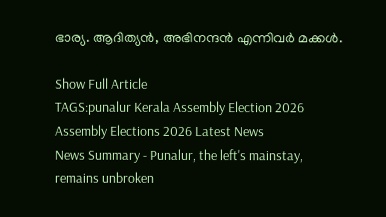ഭാര്യ. ആദിത്യൻ, അഭിനന്ദൻ എന്നിവർ മക്കൾ.

Show Full Article
TAGS:punalur Kerala Assembly Election 2026 Assembly Elections 2026 Latest News
News Summary - Punalur, the left's mainstay, remains unbroken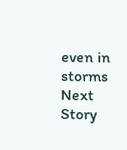even in storms
Next Story